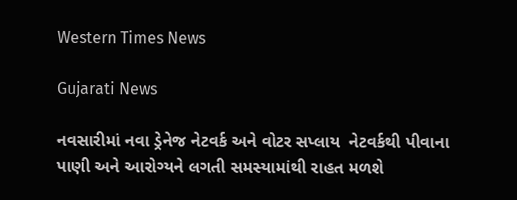Western Times News

Gujarati News

નવસારીમાં નવા ડ્રેનેજ નેટવર્ક અને વોટર સપ્લાય  નેટવર્કથી પીવાના પાણી અને આરોગ્યને લગતી સમસ્યામાંથી રાહત મળશે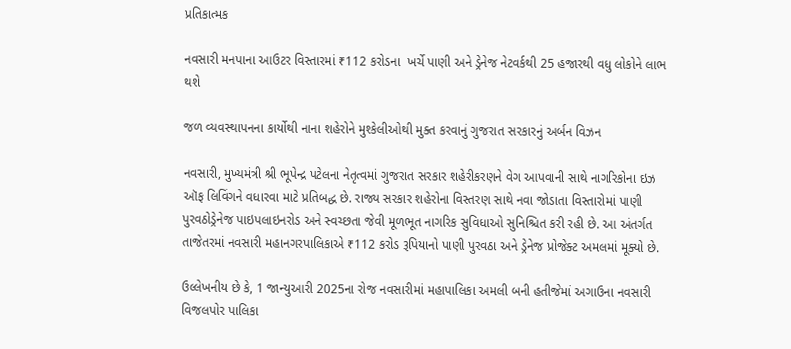પ્રતિકાત્મક

નવસારી મનપાના આઉટર વિસ્તારમાં ₹112 કરોડના  ખર્ચે પાણી અને ડ્રેનેજ નેટવર્કથી 25 હજારથી વધુ લોકોને લાભ થશે

જળ વ્યવસ્થાપનના કાર્યોથી નાના શહેરોને મુશ્કેલીઓથી મુક્ત કરવાનું ગુજરાત સરકારનું અર્બન વિઝન

નવસારી, મુખ્યમંત્રી શ્રી ભૂપેન્દ્ર પટેલના નેતૃત્વમાં ગુજરાત સરકાર શહેરીકરણને વેગ આપવાની સાથે નાગરિકોના ઇઝ ઑફ લિવિંગને વધારવા માટે પ્રતિબદ્ધ છે. રાજ્ય સરકાર શહેરોના વિસ્તરણ સાથે નવા જોડાતા વિસ્તારોમાં પાણી પુરવઠોડ્રેનેજ પાઇપલાઇનરોડ અને સ્વચ્છતા જેવી મૂળભૂત નાગરિક સુવિધાઓ સુનિશ્ચિત કરી રહી છે. આ અંતર્ગત તાજેતરમાં નવસારી મહાનગરપાલિકાએ ₹112 કરોડ રૂપિયાનો પાણી પુરવઠા અને ડ્રેનેજ પ્રોજેક્ટ અમલમાં મૂક્યો છે.

ઉલ્લેખનીય છે કે, 1 જાન્યુઆરી 2025ના રોજ નવસારીમાં મહાપાલિકા અમલી બની હતીજેમાં અગાઉના નવસારી વિજલપોર પાલિકા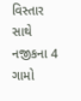વિસ્તાર સાથે નજીકના 4 ગામો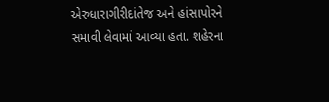એરુધારાગીરીદાંતેજ અને હાંસાપોરને સમાવી લેવામાં આવ્યા હતા. શહેરના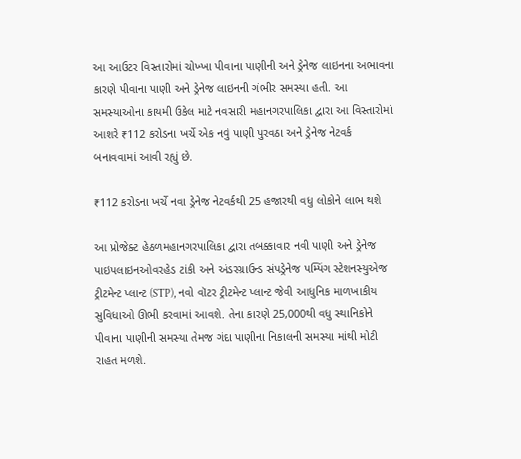આ આઉટર વિસ્તારોમાં ચોખ્ખા પીવાના પાણીની અને ડ્રેનેજ લાઇનના અભાવના કારણે પીવાના પાણી અને ડ્રેનેજ લાઇનની ગંભીર સમસ્યા હતી. આ સમસ્યાઓના કાયમી ઉકેલ માટે નવસારી મહાનગરપાલિકા દ્વારા આ વિસ્તારોમાં આશરે ₹112 કરોડના ખર્ચે એક નવું પાણી પુરવઠા અને ડ્રેનેજ નેટવર્ક બનાવવામાં આવી રહ્યું છે.

₹112 કરોડના ખર્ચે નવા ડ્રેનેજ નેટવર્કથી 25 હજારથી વધુ લોકોને લાભ થશે

આ પ્રોજેક્ટ હેઠળમહાનગરપાલિકા દ્વારા તબક્કાવાર નવી પાણી અને ડ્રેનેજ પાઇપલાઇનઓવરહેડ ટાંકી અને અંડરગ્રાઉન્ડ સંપડ્રેનેજ પમ્પિંગ સ્ટેશનસ્યુએજ ટ્રીટમેન્ટ પ્લાન્ટ (STP), નવો વૉટર ટ્રીટમેન્ટ પ્લાન્ટ જેવી આધુનિક માળખાકીય સુવિધાઓ ઊભી કરવામાં આવશે. તેના કારણે 25,000થી વધુ સ્થાનિકોને પીવાના પાણીની સમસ્યા તેમજ ગંદા પાણીના નિકાલની સમસ્યા માંથી મોટી રાહત મળશે.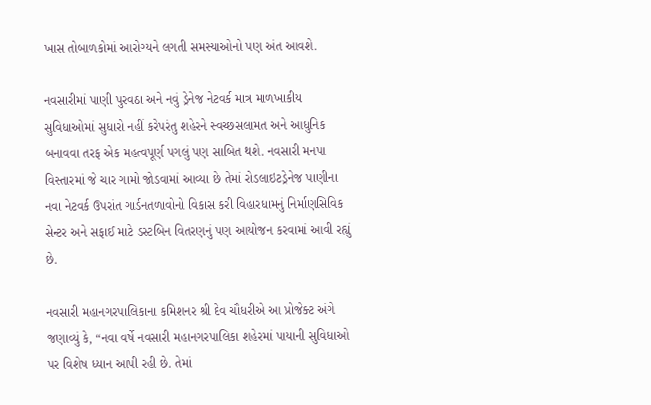ખાસ તોબાળકોમાં આરોગ્યને લગતી સમસ્યાઓનો પણ અંત આવશે.

નવસારીમાં પાણી પુરવઠા અને નવું ડ્રેનેજ નેટવર્ક માત્ર માળખાકીય સુવિધાઓમાં સુધારો નહીં કરેપરંતુ શહેરને સ્વચ્છસલામત અને આધુનિક બનાવવા તરફ એક મહત્વપૂર્ણ પગલું પણ સાબિત થશે. નવસારી મનપા વિસ્તારમાં જે ચાર ગામો જોડવામાં આવ્યા છે તેમાં રોડલાઇટડ્રેનેજ પાણીના નવા નેટવર્ક ઉપરાંત ગાર્ડનતળાવોનો વિકાસ કરી વિહારધામનું નિર્માણસિવિક સેન્ટર અને સફાઈ માટે ડસ્ટબિન વિતરણનું પણ આયોજન કરવામાં આવી રહ્યું છે.

નવસારી મહાનગરપાલિકાના કમિશનર શ્રી દેવ ચૌધરીએ આ પ્રોજેક્ટ અંગે જણાવ્યું કે, “નવા વર્ષે નવસારી મહાનગરપાલિકા શહેરમાં પાયાની સુવિધાઓ પર વિશેષ ધ્યાન આપી રહી છે. તેમાં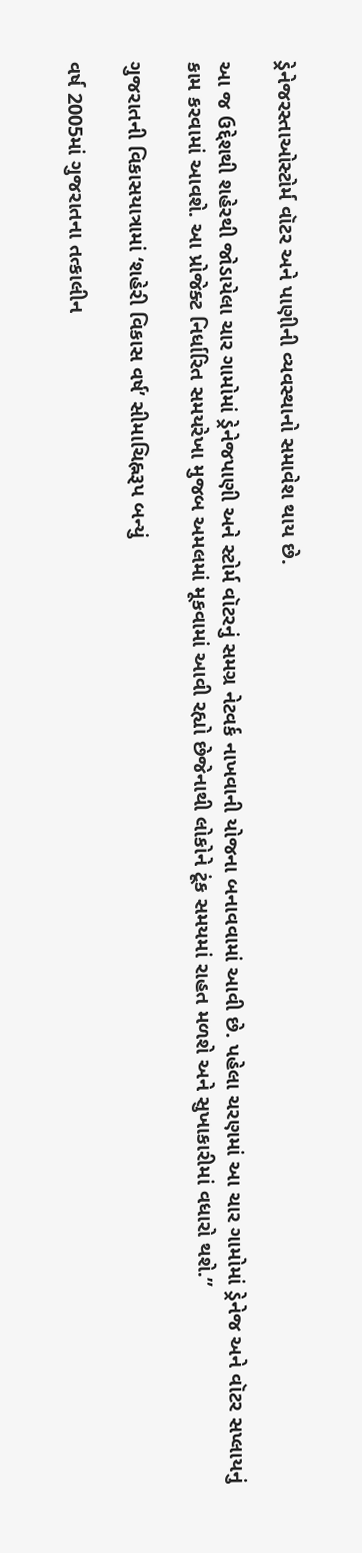ડ્રેનેજરસ્તાઓસ્ટોર્મ વૉટર અને પાણીની વ્યવસ્થાનો સમાવેશ થાય છે.

આ જ ઉદ્દેશથી શહેરથી જોડાયેલા ચાર ગામોમાં ડ્રેનેજપાણી અને સ્ટોર્મ વૉટરનું સમગ્ર નેટવર્ક નાખવાની યોજના બનાવવામાં આવી છે. પહેલા ચરણમાં આ ચાર ગામોમાં ડ્રેનેજ અને વૉટર સપ્લાયનું કામ કરવામાં આવશે. આ પ્રોજેક્ટ નિર્ધારિત સમયરેખા મુજબ અમલમાં મૂકવામાં આવી રહ્યો છેજેનાથી લોકોને ટૂંક સમયમાં રાહત મળશે અને સુખાકારીમાં વધારો થશે.”

ગુજરાતની વિકાસયાત્રામાં ‘શહેરી વિકાસ વર્ષ’ સીમાચિહ્નરૂપ બન્યું

વર્ષ 2005માં ગુજરાતના તત્કાલીન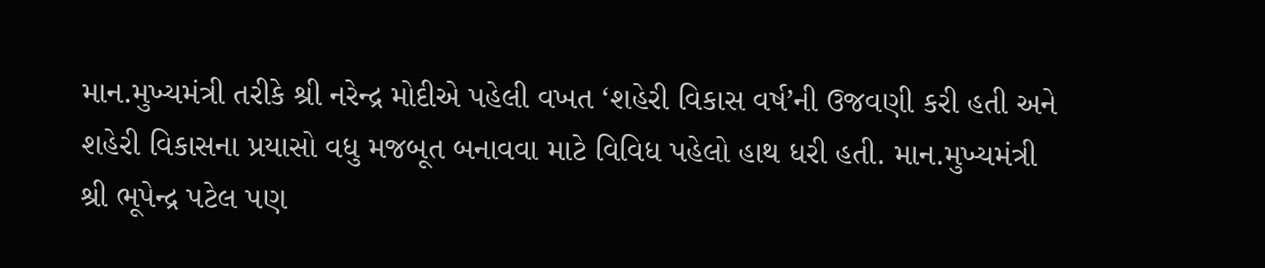માન.મુખ્યમંત્રી તરીકે શ્રી નરેન્દ્ર મોદીએ પહેલી વખત ‘શહેરી વિકાસ વર્ષ’ની ઉજવણી કરી હતી અને શહેરી વિકાસના પ્રયાસો વધુ મજબૂત બનાવવા માટે વિવિધ પહેલો હાથ ધરી હતી. માન.મુખ્યમંત્રી શ્રી ભૂપેન્દ્ર પટેલ પણ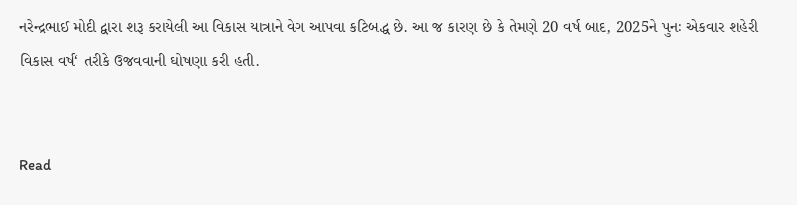નરેન્દ્રભાઈ મોદી દ્વારા શરૂ કરાયેલી આ વિકાસ યાત્રાને વેગ આપવા કટિબદ્ધ છે. આ જ કારણ છે કે તેમણે 20 વર્ષ બાદ, 2025ને પુનઃ એકવાર શહેરી વિકાસ વર્ષ‘ તરીકે ઉજવવાની ઘોષણા કરી હતી.


Read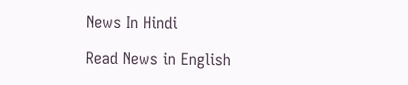News In Hindi

Read News in English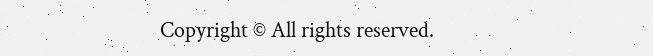Copyright © All rights reserved.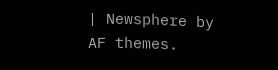| Newsphere by AF themes.